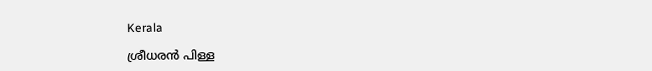Kerala

ശ്രീധരന്‍ പിള്ള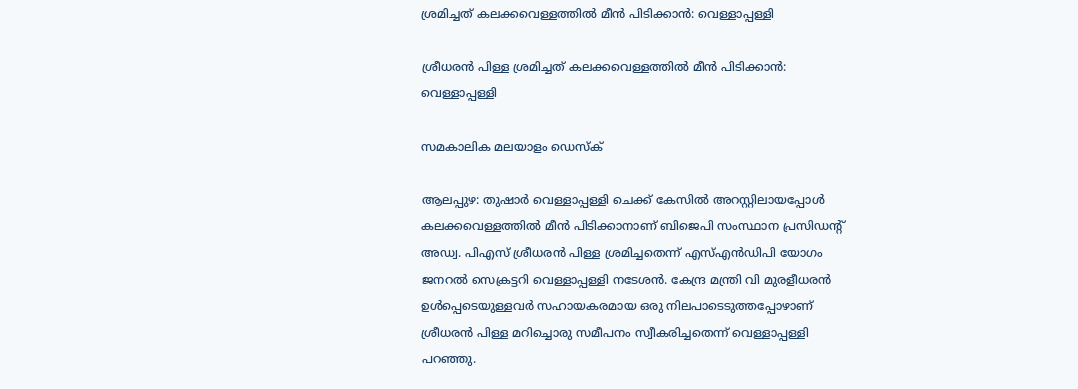ശ്രമിച്ചത് കലക്കവെള്ളത്തില്‍ മീന്‍ പിടിക്കാന്‍: വെള്ളാപ്പള്ളി

ശ്രീധരന്‍ പിള്ള ശ്രമിച്ചത് കലക്കവെള്ളത്തില്‍ മീന്‍ പിടിക്കാന്‍: വെള്ളാപ്പള്ളി

സമകാലിക മലയാളം ഡെസ്ക്

ആലപ്പുഴ: തുഷാര്‍ വെള്ളാപ്പള്ളി ചെക്ക് കേസില്‍ അറസ്റ്റിലായപ്പോള്‍ കലക്കവെള്ളത്തില്‍ മീന്‍ പിടിക്കാനാണ് ബിജെപി സംസ്ഥാന പ്രസിഡന്റ് അഡ്വ. പിഎസ് ശ്രീധരന്‍ പിള്ള ശ്രമിച്ചതെന്ന് എസ്എന്‍ഡിപി യോഗം ജനറല്‍ സെക്രട്ടറി വെള്ളാപ്പള്ളി നടേശന്‍. കേന്ദ്ര മന്ത്രി വി മുരളീധരന്‍ ഉള്‍പ്പെടെയുള്ളവര്‍ സഹായകരമായ ഒരു നിലപാടെടുത്തപ്പോഴാണ് ശ്രീധരന്‍ പിള്ള മറിച്ചൊരു സമീപനം സ്വീകരിച്ചതെന്ന് വെള്ളാപ്പള്ളി പറഞ്ഞു.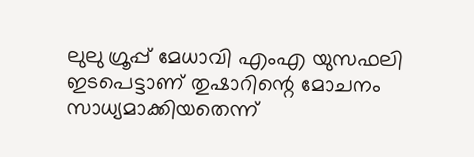ലുലു ഗ്രൂപ്പ് മേധാവി എംഎ യുസഫലി ഇടപെട്ടാണ് തുഷാറിന്റെ മോചനം സാധ്യമാക്കിയതെന്ന്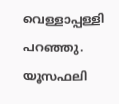വെള്ളാപ്പള്ളി പറഞ്ഞു. യൂസഫലി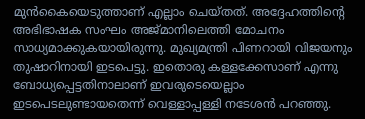മുന്‍കൈയെടുത്താണ് എല്ലാം ചെയ്തത്. അദ്ദേഹത്തിന്റെ അഭിഭാഷക സംഘം അജ്മാനിലെത്തി മോചനം സാധ്യമാക്കുകയായിരുന്നു. മുഖ്യമന്ത്രി പിണറായി വിജയനും തുഷാറിനായി ഇടപെട്ടു. ഇതൊരു കള്ളക്കേസാണ് എന്നു ബോധ്യപ്പെട്ടതിനാലാണ് ഇവരുടെയെല്ലാം ഇടപെടലുണ്ടായതെന്ന് വെള്ളാപ്പള്ളി നടേശന്‍ പറഞ്ഞു.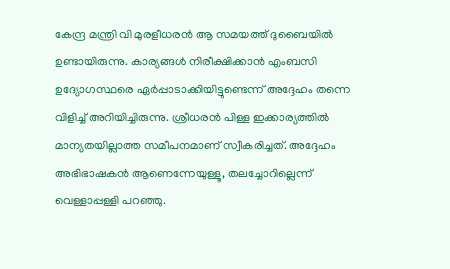കേന്ദ്ര മന്ത്രി വി മുരളീധരന്‍ ആ സമയത്ത് ദുബൈയില്‍ ഉണ്ടായിരുന്നു. കാര്യങ്ങള്‍ നിരീക്ഷിക്കാന്‍ എംബസി ഉദ്യോഗസ്ഥരെ ഏര്‍പ്പാടാക്കിയിട്ടുണ്ടെന്ന് അദ്ദേഹം തന്നെ വിളിച്ച് അറിയിച്ചിരുന്നു. ശ്രീധരന്‍ പിള്ള ഇക്കാര്യത്തില്‍ മാന്യതയില്ലാത്ത സമീപനമാണ് സ്വീകരിച്ചത്. അദ്ദേഹം അഭിഭാഷകന്‍ ആണെന്നേയുള്ളൂ, തലച്ചോറില്ലെന്ന് വെള്ളാപ്പള്ളി പറഞ്ഞു.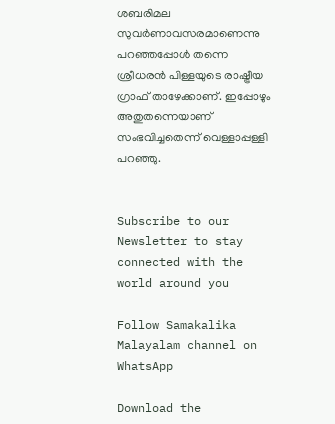ശബരിമല സുവര്‍ണാവസരമാണെന്നു പറഞ്ഞപ്പോള്‍ തന്നെ ശ്രീധരന്‍ പിള്ളയുടെ രാഷ്ട്രീയ ഗ്രാഫ് താഴേക്കാണ്. ഇപ്പോഴും അതുതന്നെയാണ് സംഭവിച്ചതെന്ന് വെള്ളാപ്പള്ളി പറഞ്ഞു.


Subscribe to our Newsletter to stay connected with the world around you

Follow Samakalika Malayalam channel on WhatsApp

Download the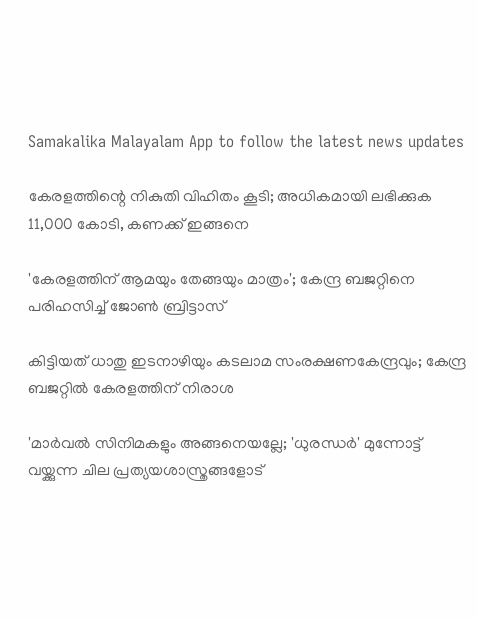Samakalika Malayalam App to follow the latest news updates

കേരളത്തിന്റെ നികുതി വിഹിതം കൂടി; അധികമായി ലഭിക്കുക 11,000 കോടി, കണക്ക് ഇങ്ങനെ

'കേരളത്തിന് ആമയും തേങ്ങയും മാത്രം'; കേന്ദ്ര ബജറ്റിനെ പരിഹസിച്ച് ജോണ്‍ ബ്രിട്ടാസ്

കിട്ടിയത് ധാതു ഇടനാഴിയും കടലാമ സംരക്ഷണകേന്ദ്രവും; കേന്ദ്ര ബജറ്റിൽ കേരളത്തിന് നിരാശ

'മാർവൽ സിനിമകളും അങ്ങനെയല്ലേ; 'ധുരന്ധർ' മുന്നോട്ട് വയ്ക്കുന്ന ചില പ്രത്യയശാസ്ത്രങ്ങളോട്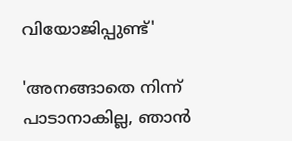വിയോജിപ്പുണ്ട്'

'അനങ്ങാതെ നിന്ന് പാടാനാകില്ല, ഞാന്‍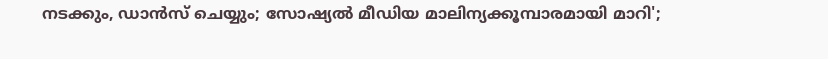നടക്കും, ഡാന്‍സ് ചെയ്യും; സോഷ്യല്‍ മീഡിയ മാലിന്യക്കൂമ്പാരമായി മാറി';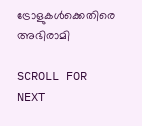ട്രോളുകള്‍ക്കെതിരെ അഭിരാമി

SCROLL FOR NEXT